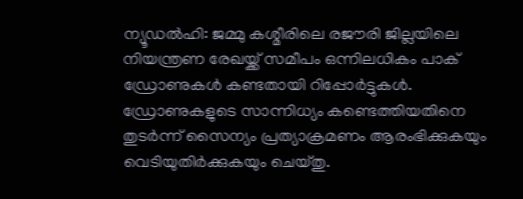ന്യൂഡല്‍ഹി: ജമ്മു കശ്മീരിലെ രജൗരി ജില്ലയിലെ നിയന്ത്രണ രേഖയ്ക്ക് സമീപം ഒന്നിലധികം പാക് ഡ്രോണുകള്‍ കണ്ടതായി റിപ്പോര്‍ട്ടുകള്‍. ഡ്രോണുകളുടെ സാന്നിധ്യം കണ്ടെത്തിയതിനെ തുടര്‍ന്ന് സൈന്യം പ്രത്യാക്രമണം ആരംഭിക്കുകയും വെടിയുതിര്‍ക്കുകയും ചെയ്തു.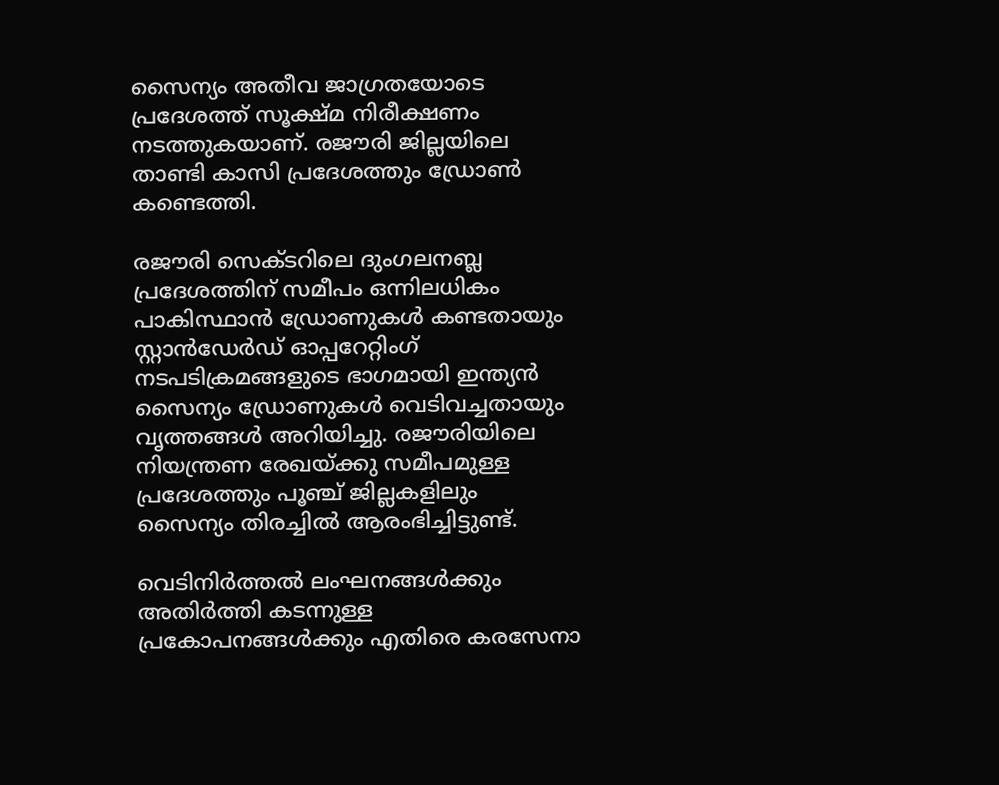സൈന്യം അതീവ ജാഗ്രതയോടെ പ്രദേശത്ത് സൂക്ഷ്മ നിരീക്ഷണം നടത്തുകയാണ്. രജൗരി ജില്ലയിലെ താണ്ടി കാസി പ്രദേശത്തും ഡ്രോണ്‍ കണ്ടെത്തി.

രജൗരി സെക്ടറിലെ ദുംഗലനബ്ല പ്രദേശത്തിന് സമീപം ഒന്നിലധികം പാകിസ്ഥാന്‍ ഡ്രോണുകള്‍ കണ്ടതായും സ്റ്റാന്‍ഡേര്‍ഡ് ഓപ്പറേറ്റിംഗ് നടപടിക്രമങ്ങളുടെ ഭാഗമായി ഇന്ത്യന്‍ സൈന്യം ഡ്രോണുകള്‍ വെടിവച്ചതായും വൃത്തങ്ങള്‍ അറിയിച്ചു. രജൗരിയിലെ നിയന്ത്രണ രേഖയ്ക്കു സമീപമുള്ള പ്രദേശത്തും പൂഞ്ച് ജില്ലകളിലും സൈന്യം തിരച്ചില്‍ ആരംഭിച്ചിട്ടുണ്ട്.

വെടിനിര്‍ത്തല്‍ ലംഘനങ്ങള്‍ക്കും അതിര്‍ത്തി കടന്നുള്ള പ്രകോപനങ്ങള്‍ക്കും എതിരെ കരസേനാ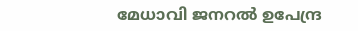മേധാവി ജനറല്‍ ഉപേന്ദ്ര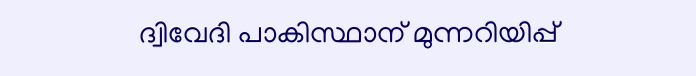ദ്വിവേദി പാകിസ്ഥാന് മുന്നറിയിപ്പ്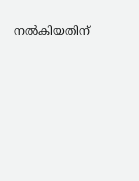നല്‍കിയതിന്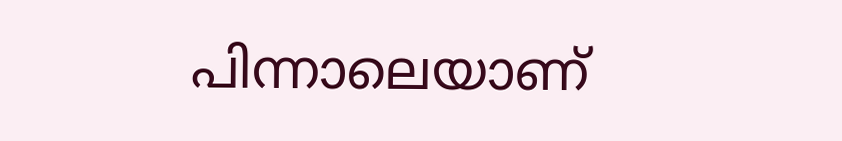പിന്നാലെയാണ്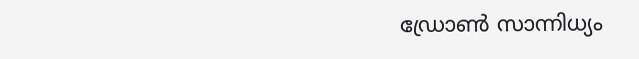ഡ്രോണ്‍ സാന്നിധ്യം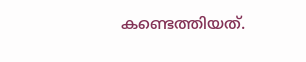കണ്ടെത്തിയത്.